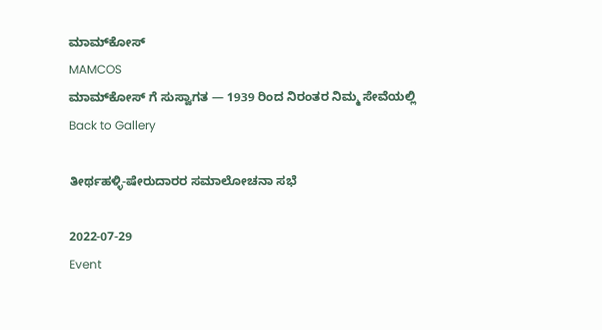ಮಾಮ್‌ಕೋಸ್
MAMCOS
ಮಾಮ್‌ಕೋಸ್ ಗೆ ಸುಸ್ವಾಗತ — 1939 ರಿಂದ ನಿರಂತರ ನಿಮ್ಮ ಸೇವೆಯಲ್ಲಿ
Back to Gallery

ತೀರ್ಥಹಳ್ಳಿ-ಷೇರುದಾರರ ಸಮಾಲೋಚನಾ ಸಭೆ

2022-07-29
Event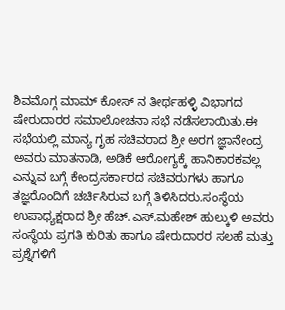ಶಿವಮೊಗ್ಗ ಮಾಮ್ ಕೋಸ್ ನ ತೀರ್ಥಹಳ್ಳಿ ವಿಭಾಗದ ಷೇರುದಾರರ ಸಮಾಲೋಚನಾ ಸಭೆ ನಡೆಸಲಾಯಿತು.ಈ ಸಭೆಯಲ್ಲಿ ಮಾನ್ಯ ಗೃಹ ಸಚಿವರಾದ ಶ್ರೀ ಅರಗ ಜ್ಞಾನೇಂದ್ರ ಅವರು ಮಾತನಾಡಿ, ಅಡಿಕೆ ಆರೋಗ್ಯಕ್ಕೆ ಹಾನಿಕಾರಕವಲ್ಲ ಎನ್ನುವ ಬಗ್ಗೆ ಕೇಂದ್ರಸರ್ಕಾರದ ಸಚಿವರುಗಳು ಹಾಗೂ ತಜ್ಞರೊಂದಿಗೆ ಚರ್ಚಿಸಿರುವ ಬಗ್ಗೆ ತಿಳಿಸಿದರು.ಸಂಸ್ಥೆಯ ಉಪಾಧ್ಯಕ್ಷರಾದ ಶ್ರೀ ಹೆಚ್.ಎಸ್.ಮಹೇಶ್ ಹುಲ್ಕುಳಿ ಅವರು ಸಂಸ್ಥೆಯ ಪ್ರಗತಿ ಕುರಿತು ಹಾಗೂ ಷೇರುದಾರರ ಸಲಹೆ ಮತ್ತು ಪ್ರಶ್ನೆಗಳಿಗೆ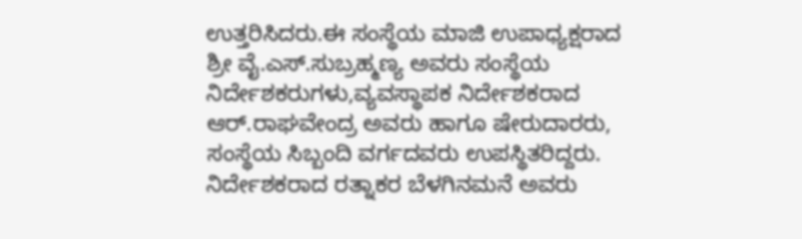ಉತ್ತರಿಸಿದರು.ಈ ಸಂಸ್ಥೆಯ ಮಾಜಿ ಉಪಾಧ್ಯಕ್ಷರಾದ ಶ್ರೀ ವೈ.ಎಸ್.ಸುಬ್ರಹ್ಮಣ್ಯ ಅವರು ಸಂಸ್ಥೆಯ ನಿರ್ದೇಶಕರುಗಳು,ವ್ಯವಸ್ಥಾಪಕ ನಿರ್ದೇಶಕರಾದ ಆರ್.ರಾಘವೇಂದ್ರ ಅವರು ಹಾಗೂ ಷೇರುದಾರರು, ಸಂಸ್ಥೆಯ ಸಿಬ್ಬಂದಿ ವರ್ಗದವರು ಉಪಸ್ಥಿತರಿದ್ದರು. ನಿರ್ದೇಶಕರಾದ ರತ್ನಾಕರ ಬೆಳಗಿನಮನೆ ಅವರು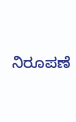ನಿರೂಪಣೆ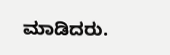ಮಾಡಿದರು.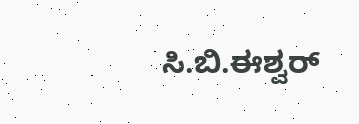ಸಿ.ಬಿ.ಈಶ್ವರ್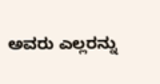ಅವರು ಎಲ್ಲರನ್ನು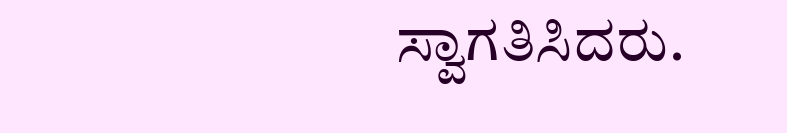ಸ್ವಾಗತಿಸಿದರು.